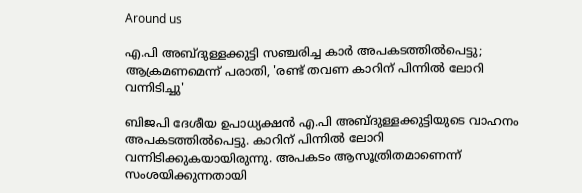Around us

എ.പി അബ്ദുള്ളക്കുട്ടി സഞ്ചരിച്ച കാര്‍ അപകടത്തില്‍പെട്ടു; ആക്രമണമെന്ന് പരാതി, 'രണ്ട് തവണ കാറിന് പിന്നില്‍ ലോറി വന്നിടിച്ചു'

ബിജപി ദേശീയ ഉപാധ്യക്ഷന്‍ എ.പി അബ്ദുള്ളക്കുട്ടിയുടെ വാഹനം അപകടത്തില്‍പെട്ടു. കാറിന് പിന്നില്‍ ലോറി വന്നിടിക്കുകയായിരുന്നു. അപകടം ആസൂത്രിതമാണെന്ന് സംശയിക്കുന്നതായി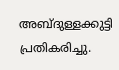അബ്ദുള്ളക്കുട്ടി പ്രതികരിച്ചു.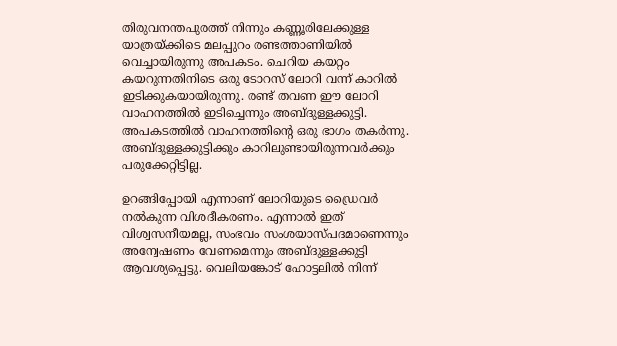തിരുവനന്തപുരത്ത് നിന്നും കണ്ണൂരിലേക്കുള്ള യാത്രയ്ക്കിടെ മലപ്പുറം രണ്ടത്താണിയില്‍ വെച്ചായിരുന്നു അപകടം. ചെറിയ കയറ്റം കയറുന്നതിനിടെ ഒരു ടോറസ് ലോറി വന്ന് കാറില്‍ ഇടിക്കുകയായിരുന്നു. രണ്ട് തവണ ഈ ലോറി വാഹനത്തില്‍ ഇടിച്ചെന്നും അബ്ദുള്ളക്കുട്ടി. അപകടത്തില്‍ വാഹനത്തിന്റെ ഒരു ഭാഗം തകര്‍ന്നു. അബ്ദുള്ളക്കുട്ടിക്കും കാറിലുണ്ടായിരുന്നവര്‍ക്കും പരുക്കേറ്റിട്ടില്ല.

ഉറങ്ങിപ്പോയി എന്നാണ് ലോറിയുടെ ഡ്രൈവര്‍ നല്‍കുന്ന വിശദീകരണം. എന്നാല്‍ ഇത് വിശ്വസനീയമല്ല, സംഭവം സംശയാസ്പദമാണെന്നും അന്വേഷണം വേണമെന്നും അബ്ദുള്ളക്കുട്ടി ആവശ്യപ്പെട്ടു. വെലിയങ്കോട് ഹോട്ടലില്‍ നിന്ന്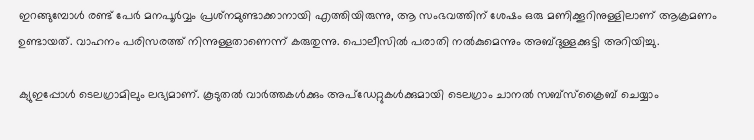ഇറങ്ങുമ്പോള്‍ രണ്ട് പേര്‍ മനപൂര്‍വ്വം പ്രശ്‌നമുണ്ടാക്കാനായി എത്തിയിരുന്നു, ആ സംഭവത്തിന് ശേഷം ഒരു മണിക്കൂറിനുള്ളിലാണ് ആക്രമണം ഉണ്ടായത്. വാഹനം പരിസരത്ത് നിന്നുള്ളതാണെന്ന് കരുതുന്നു. പൊലീസില്‍ പരാതി നല്‍കുമെന്നും അബ്ദുള്ളക്കുട്ടി അറിയിച്ചു.

ക്യുഇപ്പോള്‍ ടെലഗ്രാമിലും ലഭ്യമാണ്. കൂടുതല്‍ വാര്‍ത്തകള്‍ക്കും അപ്‌ഡേറ്റുകള്‍ക്കുമായി ടെലഗ്രാം ചാനല്‍ സബ്‌സ്‌ക്രൈബ് ചെയ്യാം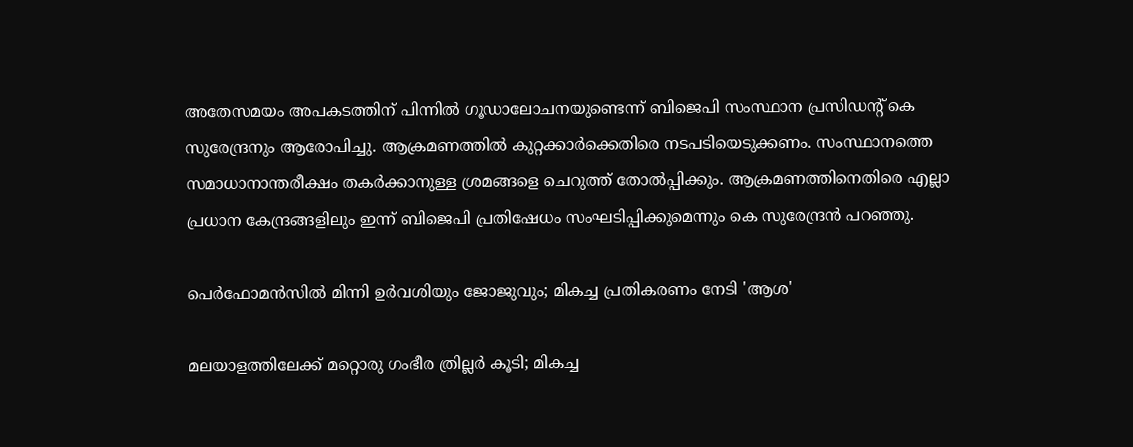അതേസമയം അപകടത്തിന് പിന്നില്‍ ഗൂഡാലോചനയുണ്ടെന്ന് ബിജെപി സംസ്ഥാന പ്രസിഡന്റ് കെ സുരേന്ദ്രനും ആരോപിച്ചു. ആക്രമണത്തില്‍ കുറ്റക്കാര്‍ക്കെതിരെ നടപടിയെടുക്കണം. സംസ്ഥാനത്തെ സമാധാനാന്തരീക്ഷം തകര്‍ക്കാനുള്ള ശ്രമങ്ങളെ ചെറുത്ത് തോല്‍പ്പിക്കും. ആക്രമണത്തിനെതിരെ എല്ലാ പ്രധാന കേന്ദ്രങ്ങളിലും ഇന്ന് ബിജെപി പ്രതിഷേധം സംഘടിപ്പിക്കുമെന്നും കെ സുരേന്ദ്രന്‍ പറഞ്ഞു.

പെർഫോമൻസിൽ മിന്നി ഉർവശിയും ജോജുവും; മികച്ച പ്രതികരണം നേടി 'ആശ'

മലയാളത്തിലേക്ക് മറ്റൊരു ഗംഭീര ത്രില്ലർ കൂടി; മികച്ച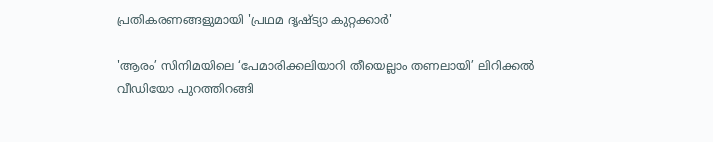പ്രതികരണങ്ങളുമായി 'പ്രഥമ ദൃഷ്ട്യാ കുറ്റക്കാർ'

'ആരം’ സിനിമയിലെ ‘പേമാരിക്കലിയാറി തീയെല്ലാം തണലായി’ ലിറിക്കൽ വീഡിയോ പുറത്തിറങ്ങി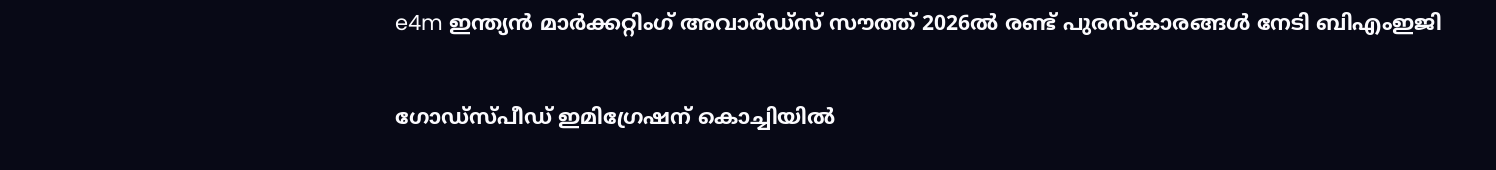e4m ഇന്ത്യന്‍ മാര്‍ക്കറ്റിംഗ് അവാര്‍ഡ്‌സ് സൗത്ത് 2026ല്‍ രണ്ട് പുരസ്‌കാരങ്ങള്‍ നേടി ബിഎംഇജി

ഗോഡ്‌സ്പീഡ് ഇമിഗ്രേഷന് കൊച്ചിയില്‍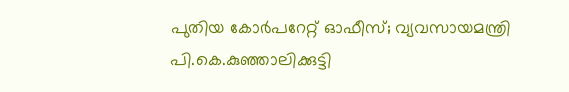പുതിയ കോര്‍പറേറ്റ് ഓഫീസ്; വ്യവസായമന്ത്രി പി.കെ.കുഞ്ഞാലിക്കുട്ടി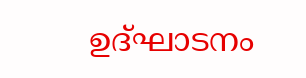ഉദ്ഘാടനം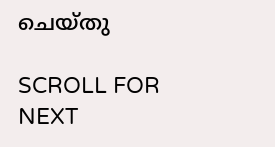ചെയ്തു

SCROLL FOR NEXT